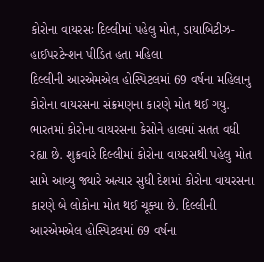કોરોના વાયરસઃ દિલ્લીમાં પહેલુ મોત, ડાયાબિટીઝ-હાઈપરટેન્શન પીડિત હતા મહિલા
દિલ્લીની આરએમએલ હોસ્પિટલમાં 69 વર્ષના મહિલાનુ કોરોના વાયરસના સંક્રમણના કારણે મોત થઈ ગયુ.
ભારતમાં કોરોના વાયરસના કેસોને હાલમાં સતત વધી રહ્યા છે. શુક્રવારે દિલ્લીમાં કોરોના વાયરસથી પહેલુ મોત સામે આવ્યુ જ્યારે અત્યાર સુધી દેશમાં કોરોના વાયરસના કારણે બે લોકોના મોત થઈ ચૂક્યા છે. દિલ્લીની આરએમએલ હોસ્પિટલમાં 69 વર્ષના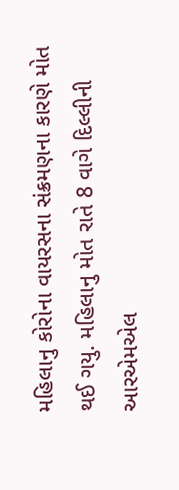મહિલાનુ કોરોના વાયરસના સંક્રમણના કારણે મોત થઈ ગયુ. મહિલાનુ મોત રાતે 8 વાગે દિલ્લીની આરએમએલ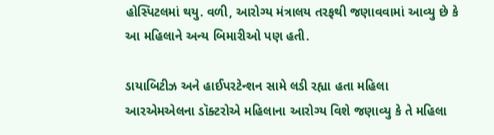હોસ્પિટલમાં થયુ. વળી, આરોગ્ય મંત્રાલય તરફથી જણાવવામાં આવ્યુ છે કે આ મહિલાને અન્ય બિમારીઓ પણ હતી.

ડાયાબિટીઝ અને હાઈપરટેન્શન સામે લડી રહ્યા હતા મહિલા
આરએમએલના ડૉક્ટરોએ મહિલાના આરોગ્ય વિશે જણાવ્યુ કે તે મહિલા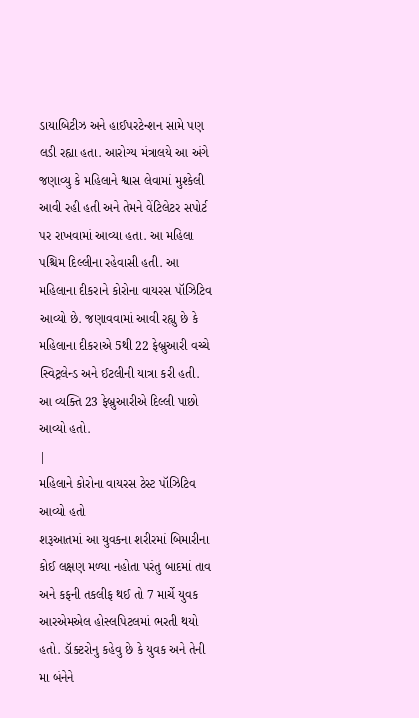ડાયાબિટીઝ અને હાઈપરટેન્શન સામે પણ લડી રહ્યા હતા. આરોગ્ય મંત્રાલયે આ અંગે જણાવ્યુ કે મહિલાને શ્વાસ લેવામાં મુશ્કેલી આવી રહી હતી અને તેમને વેંટિલેટર સપોર્ટ પર રાખવામાં આવ્યા હતા. આ મહિલા પશ્ચિમ દિલ્લીના રહેવાસી હતી. આ મહિલાના દીકરાને કોરોના વાયરસ પૉઝિટિવ આવ્યો છે. જણાવવામાં આવી રહ્યુ છે કે મહિલાના દીકરાએ 5થી 22 ફેબ્રુઆરી વચ્ચે સ્વિટ્રલેન્ડ અને ઈટલીની યાત્રા કરી હતી. આ વ્યક્તિ 23 ફેબ્રુઆરીએ દિલ્લી પાછો આવ્યો હતો.
|
મહિલાને કોરોના વાયરસ ટેસ્ટ પૉઝિટિવ આવ્યો હતો
શરૂઆતમાં આ યુવકના શરીરમાં બિમારીના કોઈ લક્ષણ મળ્યા નહોતા પરંતુ બાદમાં તાવ અને કફની તકલીફ થઈ તો 7 માર્ચે યુવક આરએમએલ હોસ્લપિટલમાં ભરતી થયો હતો. ડૉક્ટરોનુ કહેવુ છે કે યુવક અને તેની મા બંનેને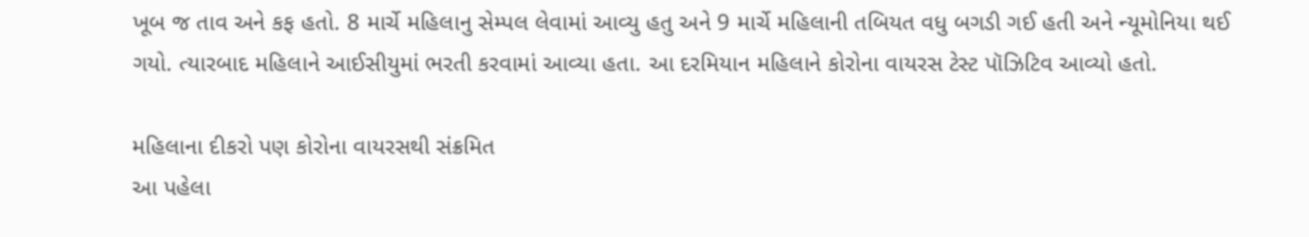ખૂબ જ તાવ અને કફ હતો. 8 માર્ચે મહિલાનુ સેમ્પલ લેવામાં આવ્યુ હતુ અને 9 માર્ચે મહિલાની તબિયત વધુ બગડી ગઈ હતી અને ન્યૂમોનિયા થઈ ગયો. ત્યારબાદ મહિલાને આઈસીયુમાં ભરતી કરવામાં આવ્યા હતા. આ દરમિયાન મહિલાને કોરોના વાયરસ ટેસ્ટ પૉઝિટિવ આવ્યો હતો.

મહિલાના દીકરો પણ કોરોના વાયરસથી સંક્રમિત
આ પહેલા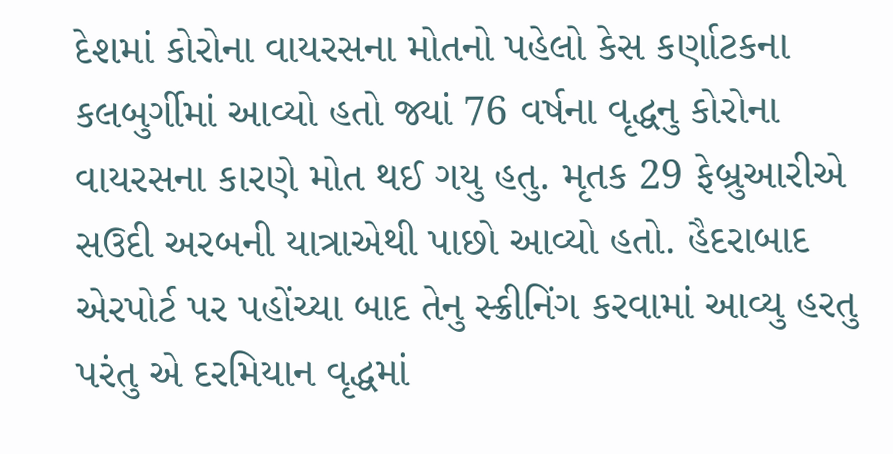દેશમાં કોરોના વાયરસના મોતનો પહેલો કેસ કર્ણાટકના કલબુર્ગીમાં આવ્યો હતો જ્યાં 76 વર્ષના વૃદ્ધનુ કોરોના વાયરસના કારણે મોત થઈ ગયુ હતુ. મૃતક 29 ફેબ્રુઆરીએ સઉદી અરબની યાત્રાએથી પાછો આવ્યો હતો. હૈદરાબાદ એરપોર્ટ પર પહોંચ્યા બાદ તેનુ સ્ક્રીનિંગ કરવામાં આવ્યુ હરતુ પરંતુ એ દરમિયાન વૃદ્ધમાં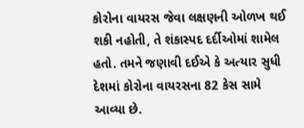કોરોના વાયરસ જેવા લક્ષણની ઓળખ થઈ શકી નહોતી, તે શંકાસ્પદ દર્દીઓમાં શામેલ હતો. તમને જણાવી દઈએ કે અત્યાર સુધી દેશમાં કોરોના વાયરસના 82 કેસ સામે આવ્યા છે.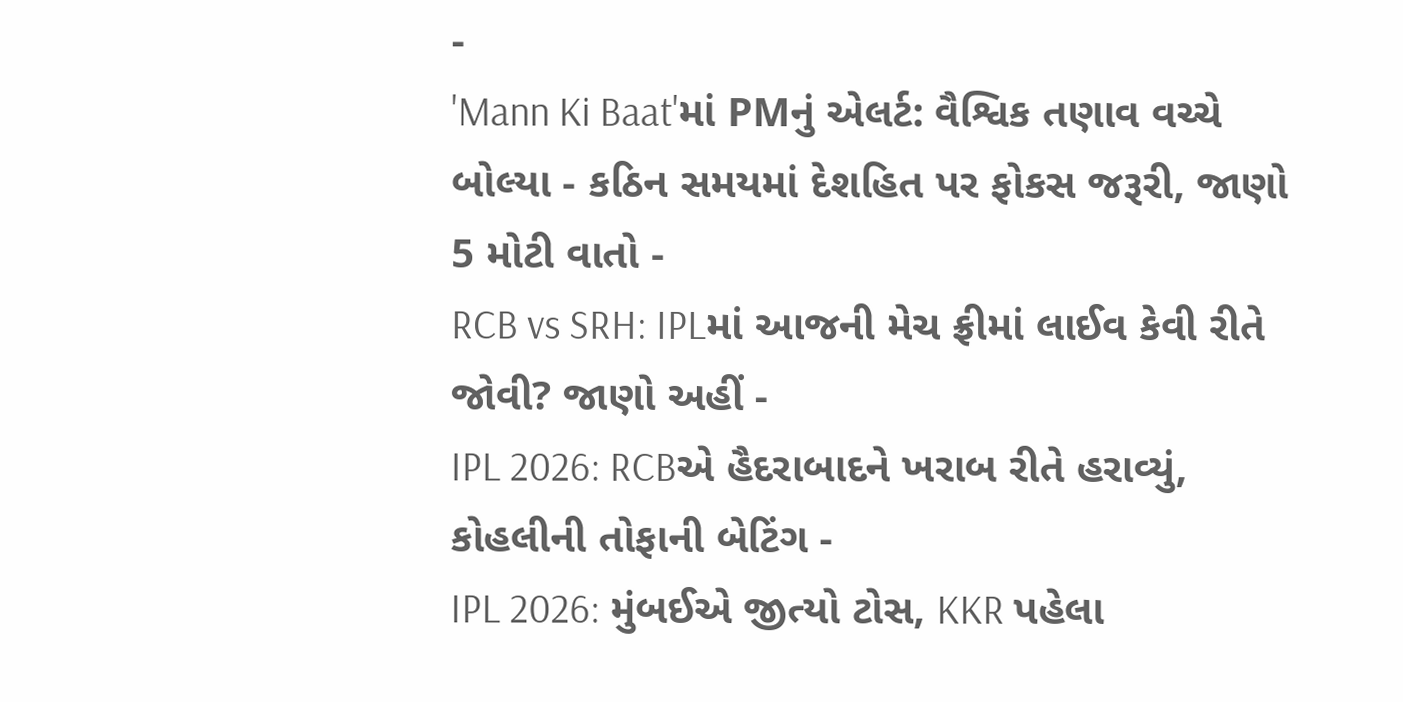-
'Mann Ki Baat'માં PMનું એલર્ટ: વૈશ્વિક તણાવ વચ્ચે બોલ્યા - કઠિન સમયમાં દેશહિત પર ફોકસ જરૂરી, જાણો 5 મોટી વાતો -
RCB vs SRH: IPLમાં આજની મેચ ફ્રીમાં લાઈવ કેવી રીતે જોવી? જાણો અહીં -
IPL 2026: RCBએ હૈદરાબાદને ખરાબ રીતે હરાવ્યું, કોહલીની તોફાની બેટિંગ -
IPL 2026: મુંબઈએ જીત્યો ટોસ, KKR પહેલા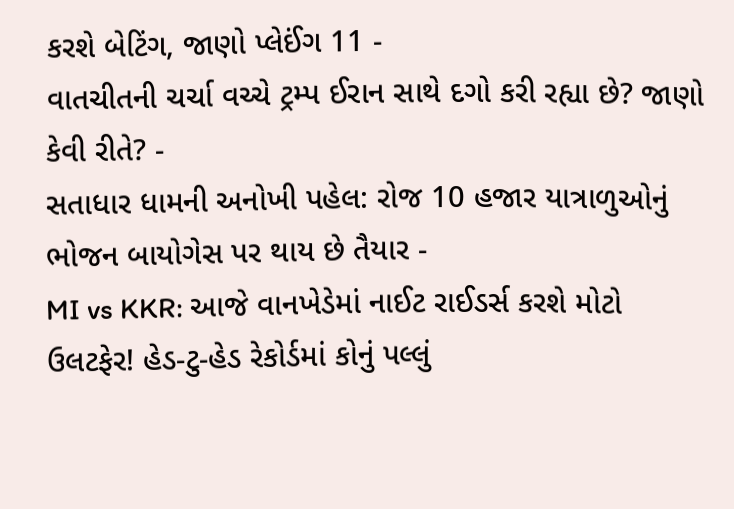કરશે બેટિંગ, જાણો પ્લેઈંગ 11 -
વાતચીતની ચર્ચા વચ્ચે ટ્રમ્પ ઈરાન સાથે દગો કરી રહ્યા છે? જાણો કેવી રીતે? -
સતાધાર ધામની અનોખી પહેલ: રોજ 10 હજાર યાત્રાળુઓનું ભોજન બાયોગેસ પર થાય છે તૈયાર -
MI vs KKR: આજે વાનખેડેમાં નાઈટ રાઈડર્સ કરશે મોટો ઉલટફેર! હેડ-ટુ-હેડ રેકોર્ડમાં કોનું પલ્લું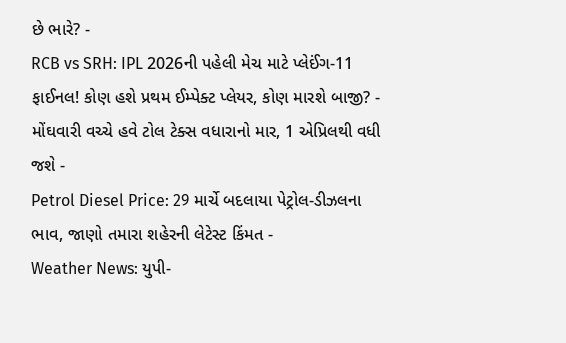છે ભારે? -
RCB vs SRH: IPL 2026ની પહેલી મેચ માટે પ્લેઈંગ-11 ફાઈનલ! કોણ હશે પ્રથમ ઈમ્પેક્ટ પ્લેયર, કોણ મારશે બાજી? -
મોંઘવારી વચ્ચે હવે ટોલ ટેક્સ વધારાનો માર, 1 એપ્રિલથી વધી જશે -
Petrol Diesel Price: 29 માર્ચે બદલાયા પેટ્રોલ-ડીઝલના ભાવ, જાણો તમારા શહેરની લેટેસ્ટ કિંમત -
Weather News: યુપી-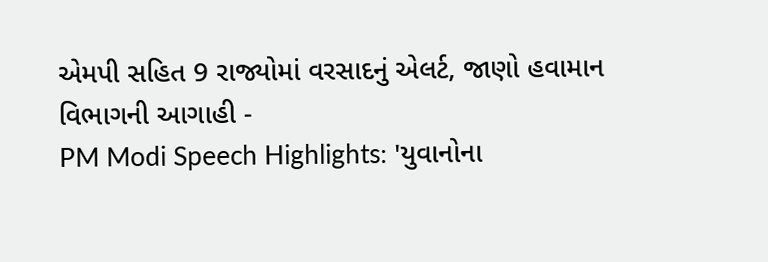એમપી સહિત 9 રાજ્યોમાં વરસાદનું એલર્ટ, જાણો હવામાન વિભાગની આગાહી -
PM Modi Speech Highlights: 'યુવાનોના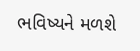ભવિષ્યને મળશે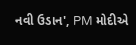નવી ઉડાન', PM મોદીએ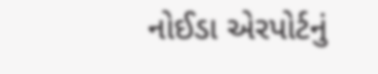નોઈડા એરપોર્ટનું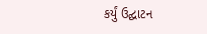કર્યું ઉદ્ઘાટન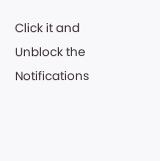Click it and Unblock the Notifications